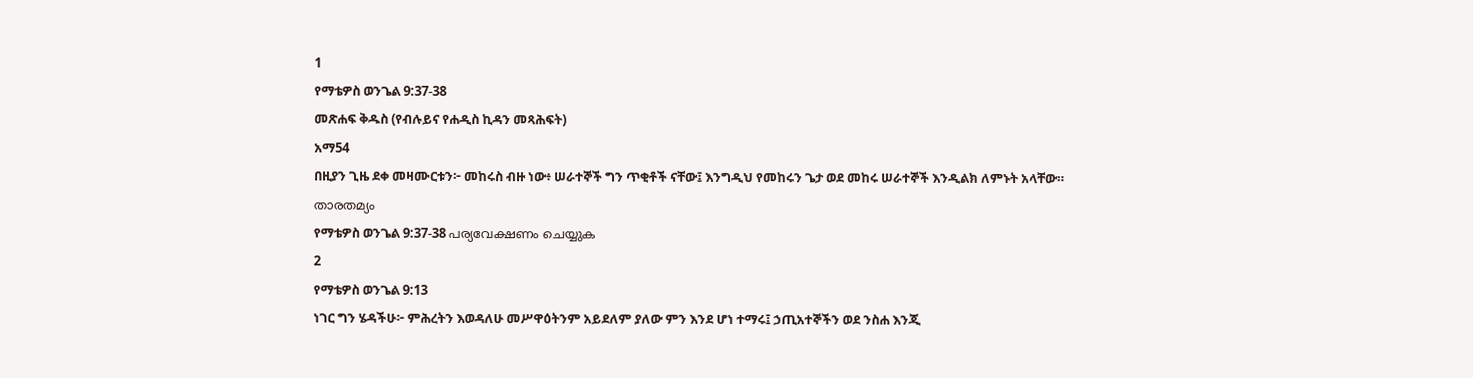1
የማቴዎስ ወንጌል 9:37-38
መጽሐፍ ቅዱስ (የብሉይና የሐዲስ ኪዳን መጻሕፍት)
አማ54
በዚያን ጊዜ ደቀ መዛሙርቱን፦ መከሩስ ብዙ ነው፥ ሠራተኞች ግን ጥቂቶች ናቸው፤ እንግዲህ የመከሩን ጌታ ወደ መከሩ ሠራተኞች እንዲልክ ለምኑት አላቸው።
താരതമ്യം
የማቴዎስ ወንጌል 9:37-38 പര്യവേക്ഷണം ചെയ്യുക
2
የማቴዎስ ወንጌል 9:13
ነገር ግን ሄዳችሁ፦ ምሕረትን እወዳለሁ መሥዋዕትንም አይደለም ያለው ምን እንደ ሆነ ተማሩ፤ ኃጢአተኞችን ወደ ንስሐ እንጂ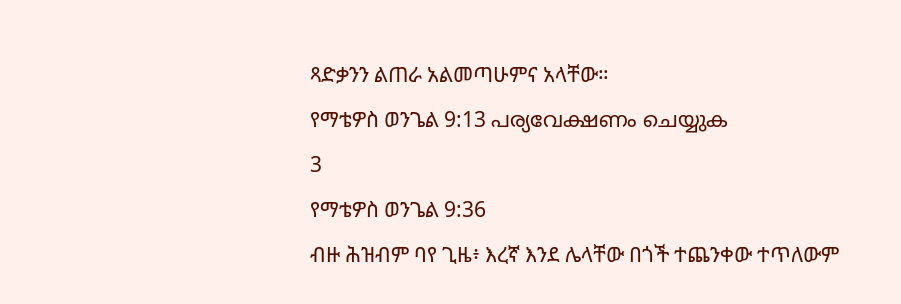ጻድቃንን ልጠራ አልመጣሁምና አላቸው።
የማቴዎስ ወንጌል 9:13 പര്യവേക്ഷണം ചെയ്യുക
3
የማቴዎስ ወንጌል 9:36
ብዙ ሕዝብም ባየ ጊዜ፥ እረኛ እንደ ሌላቸው በጎች ተጨንቀው ተጥለውም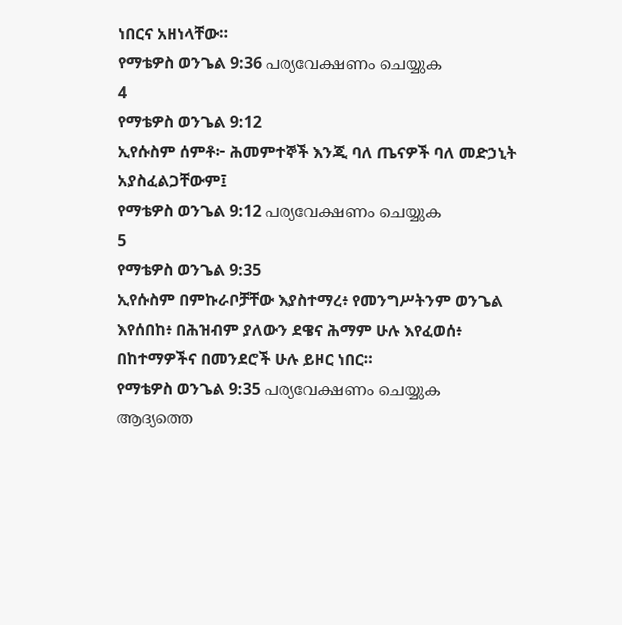ነበርና አዘነላቸው።
የማቴዎስ ወንጌል 9:36 പര്യവേക്ഷണം ചെയ്യുക
4
የማቴዎስ ወንጌል 9:12
ኢየሱስም ሰምቶ፦ ሕመምተኞች እንጂ ባለ ጤናዎች ባለ መድኃኒት አያስፈልጋቸውም፤
የማቴዎስ ወንጌል 9:12 പര്യവേക്ഷണം ചെയ്യുക
5
የማቴዎስ ወንጌል 9:35
ኢየሱስም በምኩራቦቻቸው እያስተማረ፥ የመንግሥትንም ወንጌል እየሰበከ፥ በሕዝብም ያለውን ደዌና ሕማም ሁሉ እየፈወሰ፥ በከተማዎችና በመንደሮች ሁሉ ይዞር ነበር።
የማቴዎስ ወንጌል 9:35 പര്യവേക്ഷണം ചെയ്യുക
ആദ്യത്തെ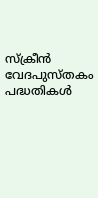സ്ക്രീൻ
വേദപുസ്തകം
പദ്ധതികൾ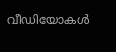വീഡിയോകൾ